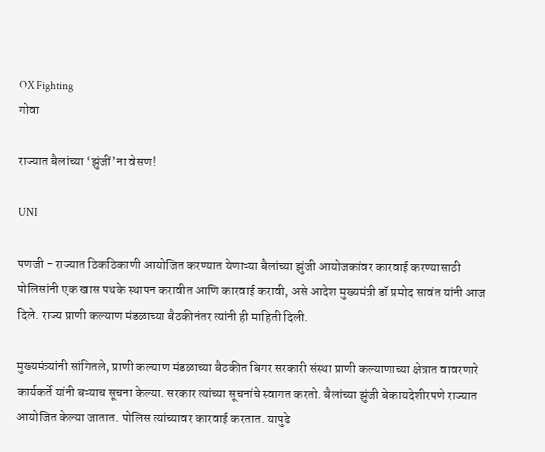OX Fighting
गोवा

राज्यात बैलांच्‍या ‘झुंजीं’ना वेसण!

UNI

पणजी - राज्यात ठिकठिकाणी आयोजित करण्यात येणाऱ्या बैलांच्या झुंजी आयोजकांवर कारवाई करण्यासाठी पोलिसांनी एक खास पथके स्थापन करावीत आणि कारवाई करावी, असे आदेश मुख्यमंत्री डॉ प्रमोद सावंत यांनी आज दिले. राज्य प्राणी कल्याण मंडळाच्या बैठकीनंतर त्यांनी ही माहिती दिली.

मुख्यमंत्र्यांनी सांगितले, प्राणी कल्याण मंडळाच्या बैठकीत बिगर सरकारी संस्था प्राणी कल्याणाच्या क्षेत्रात वावरणारे कार्यकर्ते यांनी बऱ्याच सूचना केल्या. सरकार त्यांच्या सूचनांचे स्वागत करतो. बैलांच्या झुंजी बेकायदेशीरपणे राज्यात आयोजित केल्या जातात. पोलिस त्यांच्यावर कारवाई करतात. यापुढे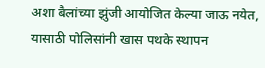अशा बैलांच्या झुंजी आयोजित केल्या जाऊ नयेत, यासाठी पोलिसांनी खास पथके स्थापन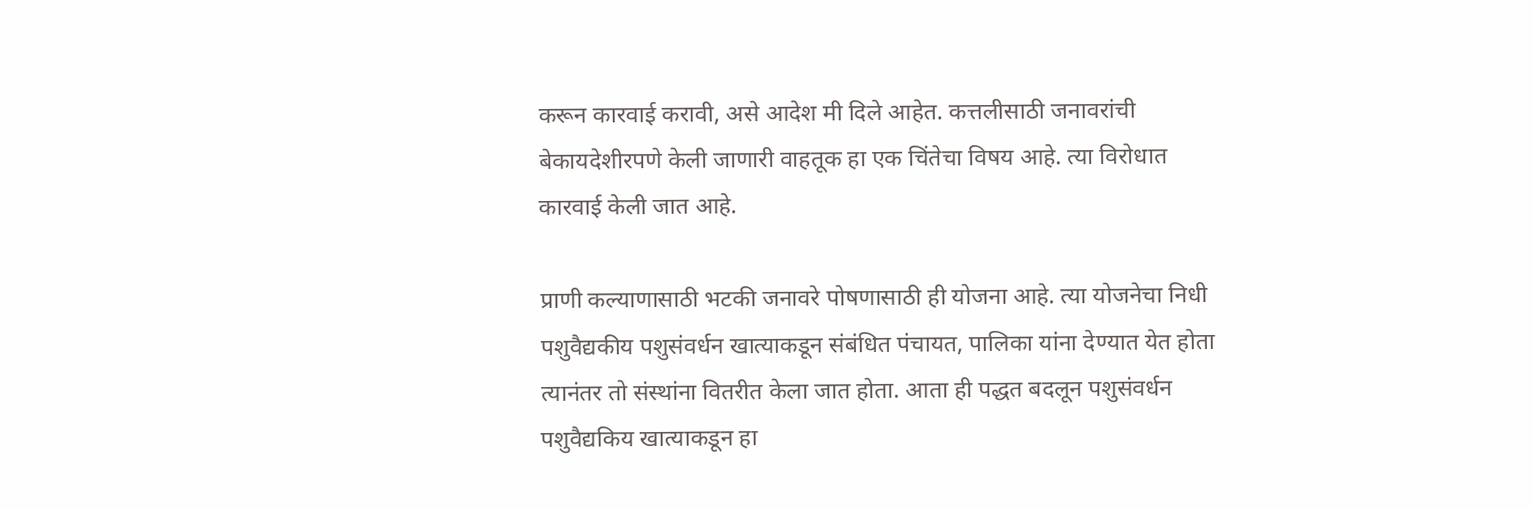करून कारवाई करावी, असे आदेश मी दिले आहेत. कत्तलीसाठी जनावरांची बेकायदेशीरपणे केली जाणारी वाहतूक हा एक चिंतेचा विषय आहे. त्या विरोधात कारवाई केली जात आहे.

प्राणी कल्याणासाठी भटकी जनावरे पोषणासाठी ही योजना आहे. त्या योजनेचा निधी पशुवैद्यकीय पशुसंवर्धन खात्याकडून संबंधित पंचायत, पालिका यांना देण्यात येत होता त्यानंतर तो संस्थांना वितरीत केला जात होता. आता ही पद्धत बदलून पशुसंवर्धन पशुवैद्यकिय खात्याकडून हा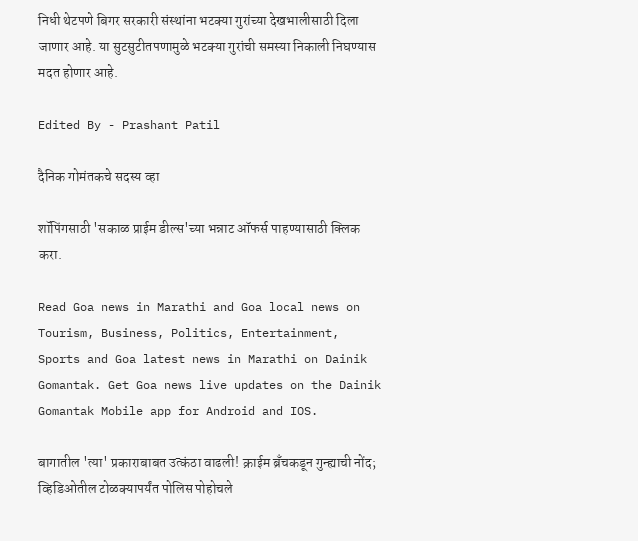निधी थेटपणे बिगर सरकारी संस्थांना भटक्या गुरांच्या देखभालीसाठी दिला जाणार आहे. या सुटसुटीतपणामुळे भटक्या गुरांची समस्या निकाली निघण्यास मदत होणार आहे.

Edited By - Prashant Patil

दैनिक गोमंतकचे सदस्य व्हा

शॉपिंगसाठी 'सकाळ प्राईम डील्स'च्या भन्नाट ऑफर्स पाहण्यासाठी क्लिक करा.

Read Goa news in Marathi and Goa local news on Tourism, Business, Politics, Entertainment, Sports and Goa latest news in Marathi on Dainik Gomantak. Get Goa news live updates on the Dainik Gomantak Mobile app for Android and IOS.

बागातील 'त्या' प्रकाराबाबत उत्कंठा वाढली! क्राईम ब्रँचकडून गुन्ह्याची नोंद; व्हिडिओतील टोळक्यापर्यंत पोलिस पोहोचले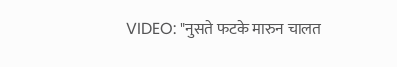VIDEO: "नुसते फटके मारुन चालत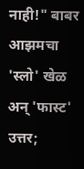नाही!" बाबर आझमचा 'स्लो' खेळ अन् 'फास्ट' उत्तर;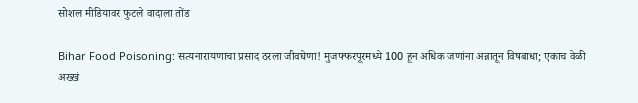सोशल मीडियावर फुटले वादाला तोंड

Bihar Food Poisoning: सत्यनारायणाचा प्रसाद ठरला जीवघेणा! मुजफ्फरपूरमध्ये 100 हून अधिक जणांना अन्नातून विषबाधा; एकाच वेळी अख्खं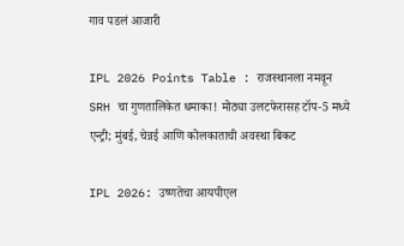गाव पडलं आजारी

IPL 2026 Points Table : राजस्थानला नमवून SRH चा गुणतालिकेत धमाका! मोठ्या उलटफेरासह टॉप-5 मध्ये एन्ट्री; मुंबई, चेन्नई आणि कोलकाताची अवस्था बिकट

IPL 2026: उष्णतेचा आयपीएल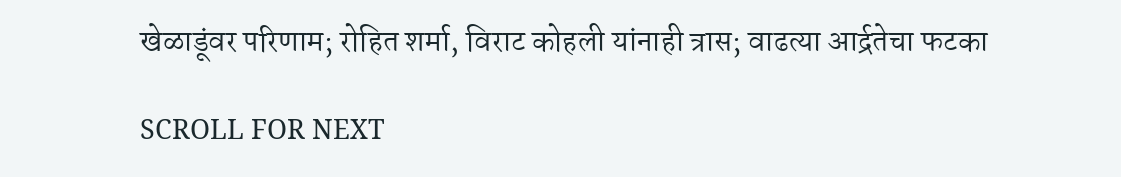खेळाडूंवर परिणाम; रोहित शर्मा, विराट कोहली यांनाही त्रास; वाढत्या आर्द्रतेचा फटका

SCROLL FOR NEXT